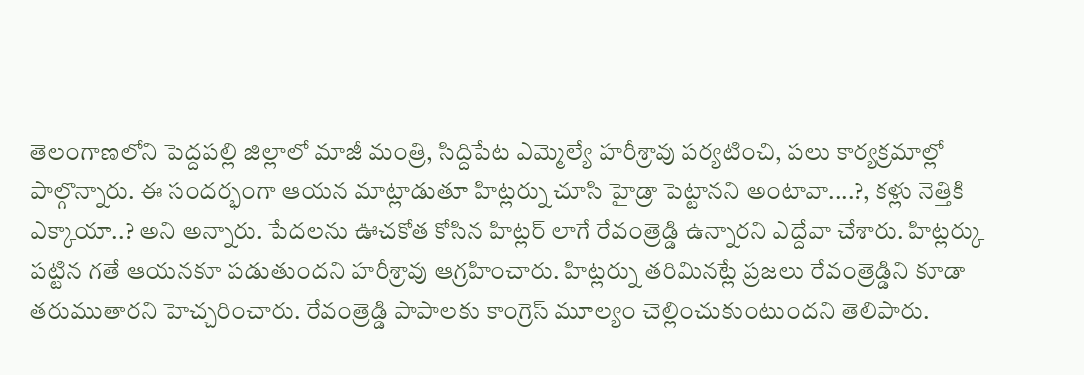తెలంగాణలోని పెద్దపల్లి జిల్లాలో మాజీ మంత్రి, సిద్దిపేట ఎమ్మెల్యే హరీశ్రావు పర్యటించి, పలు కార్యక్రమాల్లో పాల్గొన్నారు. ఈ సందర్భంగా ఆయన మాట్లాడుతూ హిట్లర్ను చూసి హైడ్రా పెట్టానని అంటావా....?, కళ్లు నెత్తికి ఎక్కాయా..? అని అన్నారు. పేదలను ఊచకోత కోసిన హిట్లర్ లాగే రేవంత్రెడ్డి ఉన్నారని ఎద్దేవా చేశారు. హిట్లర్కు పట్టిన గతే ఆయనకూ పడుతుందని హరీశ్రావు ఆగ్రహించారు. హిట్లర్ను తరిమినట్లే ప్రజలు రేవంత్రెడ్డిని కూడా తరుముతారని హెచ్చరించారు. రేవంత్రెడ్డి పాపాలకు కాంగ్రెస్ మూల్యం చెల్లించుకుంటుందని తెలిపారు.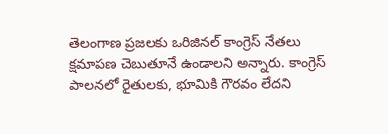తెలంగాణ ప్రజలకు ఒరిజినల్ కాంగ్రెస్ నేతలు క్షమాపణ చెబుతూనే ఉండాలని అన్నారు. కాంగ్రెస్ పాలనలో రైతులకు, భూమికి గౌరవం లేదని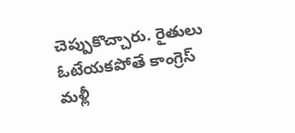చెప్పుకొచ్చారు. రైతులు ఓటేయకపోతే కాంగ్రెస్ మళ్లీ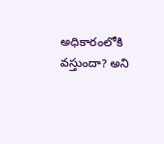అధికారంలోకి వస్తుందా? అని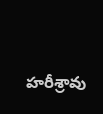హరీశ్రావు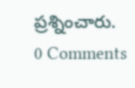ప్రశ్నించారు.
0 Comments